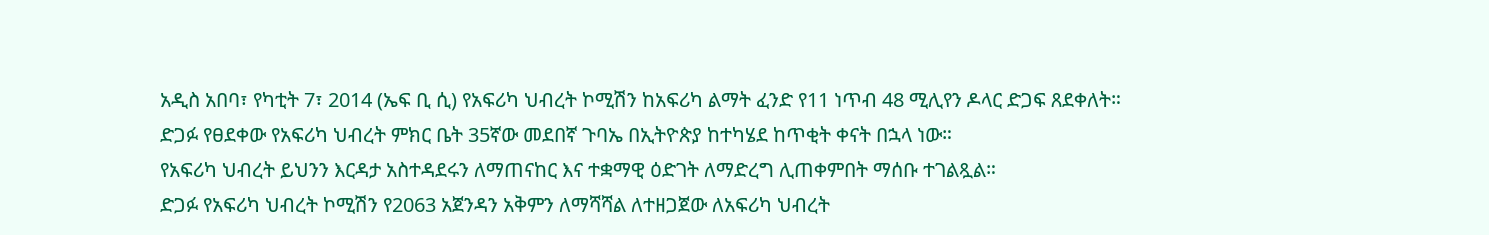አዲስ አበባ፣ የካቲት 7፣ 2014 (ኤፍ ቢ ሲ) የአፍሪካ ህብረት ኮሚሽን ከአፍሪካ ልማት ፈንድ የ11 ነጥብ 48 ሚሊየን ዶላር ድጋፍ ጸደቀለት።
ድጋፉ የፀደቀው የአፍሪካ ህብረት ምክር ቤት 35ኛው መደበኛ ጉባኤ በኢትዮጵያ ከተካሄደ ከጥቂት ቀናት በኋላ ነው።
የአፍሪካ ህብረት ይህንን እርዳታ አስተዳደሩን ለማጠናከር እና ተቋማዊ ዕድገት ለማድረግ ሊጠቀምበት ማሰቡ ተገልጿል።
ድጋፉ የአፍሪካ ህብረት ኮሚሽን የ2063 አጀንዳን አቅምን ለማሻሻል ለተዘጋጀው ለአፍሪካ ህብረት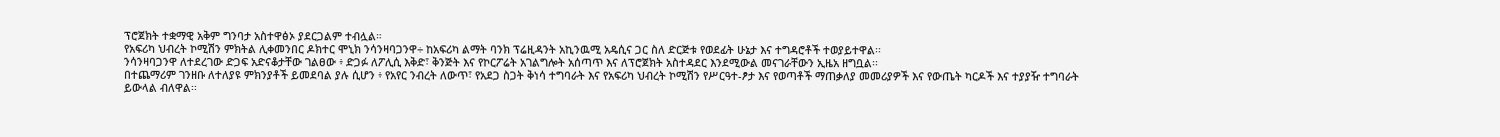ፕሮጀክት ተቋማዊ አቅም ግንባታ አስተዋፅኦ ያደርጋልም ተብሏል።
የአፍሪካ ህብረት ኮሚሽን ምክትል ሊቀመንበር ዶክተር ሞኒክ ንሳንዛባጋንዋ÷ ከአፍሪካ ልማት ባንክ ፕሬዚዳንት አኪንዉሚ አዴሲና ጋር ስለ ድርጅቱ የወደፊት ሁኔታ እና ተግዳሮቶች ተወያይተዋል፡፡
ንሳንዛባጋንዋ ለተደረገው ድጋፍ አድናቆታቸው ገልፀው ፥ ድጋፉ ለፖሊሲ እቅድ፣ ቅንጅት እና የኮርፖሬት አገልግሎት አሰጣጥ እና ለፕሮጀክት አስተዳደር እንደሚውል መናገራቸውን ኢዜአ ዘግቧል፡፡
በተጨማሪም ገንዘቡ ለተለያዩ ምክንያቶች ይመደባል ያሉ ሲሆን ፥ የአየር ንብረት ለውጥ፣ የአደጋ ስጋት ቅነሳ ተግባራት እና የአፍሪካ ህብረት ኮሚሽን የሥርዓተ-ፆታ እና የወጣቶች ማጠቃለያ መመሪያዎች እና የውጤት ካርዶች እና ተያያዥ ተግባራት ይውላል ብለዋል፡፡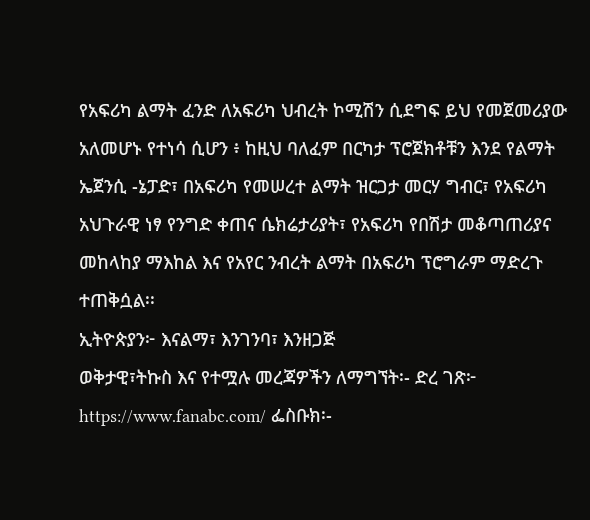የአፍሪካ ልማት ፈንድ ለአፍሪካ ህብረት ኮሚሽን ሲደግፍ ይህ የመጀመሪያው አለመሆኑ የተነሳ ሲሆን ፥ ከዚህ ባለፈም በርካታ ፕሮጀክቶቹን እንደ የልማት ኤጀንሲ -ኔፓድ፣ በአፍሪካ የመሠረተ ልማት ዝርጋታ መርሃ ግብር፣ የአፍሪካ አህጉራዊ ነፃ የንግድ ቀጠና ሴክሬታሪያት፣ የአፍሪካ የበሽታ መቆጣጠሪያና መከላከያ ማእከል እና የአየር ንብረት ልማት በአፍሪካ ፕሮግራም ማድረጉ ተጠቅሷል፡፡
ኢትዮጵያን፦ እናልማ፣ እንገንባ፣ እንዘጋጅ
ወቅታዊ፣ትኩስ እና የተሟሉ መረጃዎችን ለማግኘት፡- ድረ ገጽ፦ https://www.fanabc.com/ ፌስቡክ፡-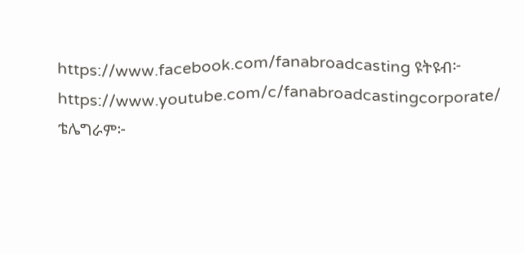https://www.facebook.com/fanabroadcasting ዩትዩብ፦ https://www.youtube.com/c/fanabroadcastingcorporate/ ቴሌግራም፦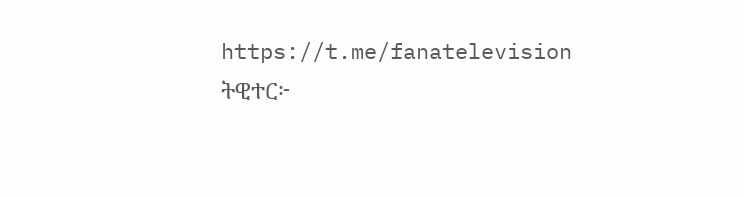https://t.me/fanatelevision ትዊተር፦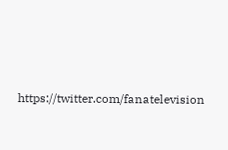https://twitter.com/fanatelevision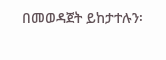በመወዳጀት ይከታተሉን፡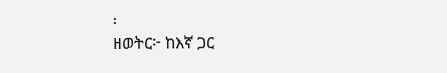፡
ዘወትር፦ ከእኛ ጋር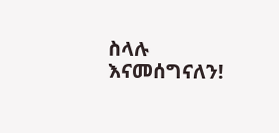ስላሉ እናመሰግናለን!